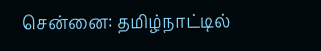சென்னை: தமிழ்நாட்டில்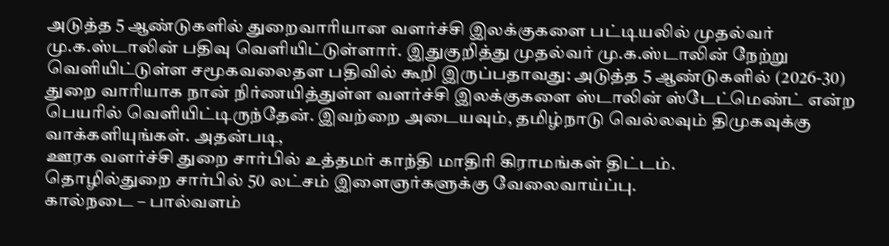அடுத்த 5 ஆண்டுகளில் துறைவாரியான வளர்ச்சி இலக்குகளை பட்டியலில் முதல்வர் மு.க.ஸ்டாலின் பதிவு வெளியிட்டுள்ளார். இதுகுறித்து முதல்வர் மு.க.ஸ்டாலின் நேற்று வெளியிட்டுள்ள சமூகவலைதள பதிவில் கூறி இருப்பதாவது: அடுத்த 5 ஆண்டுகளில் (2026-30) துறை வாரியாக நான் நிர்ணயித்துள்ள வளர்ச்சி இலக்குகளை ஸ்டாலின் ஸ்டேட்மெண்ட் என்ற பெயரில் வெளியிட்டிருந்தேன். இவற்றை அடையவும், தமிழ்நாடு வெல்லவும் திமுகவுக்கு வாக்களியுங்கள். அதன்படி,
ஊரக வளர்ச்சி துறை சார்பில் உத்தமர் காந்தி மாதிரி கிராமங்கள் திட்டம்.
தொழில்துறை சார்பில் 50 லட்சம் இளைஞர்களுக்கு வேலைவாய்ப்பு.
கால்நடை – பால்வளம்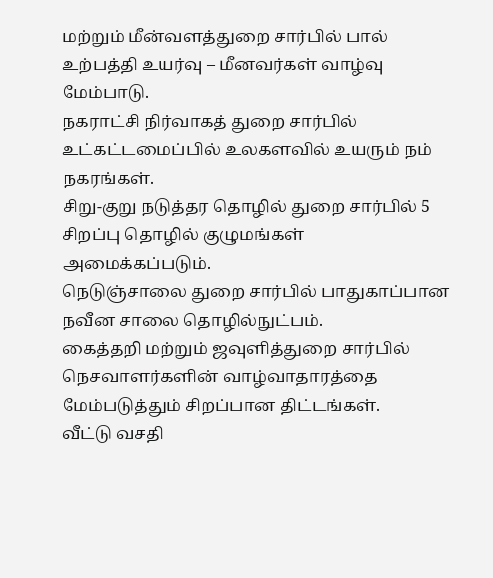மற்றும் மீன்வளத்துறை சார்பில் பால் உற்பத்தி உயர்வு – மீனவர்கள் வாழ்வு மேம்பாடு.
நகராட்சி நிர்வாகத் துறை சார்பில் உட்கட்டமைப்பில் உலகளவில் உயரும் நம் நகரங்கள்.
சிறு-குறு நடுத்தர தொழில் துறை சார்பில் 5 சிறப்பு தொழில் குழுமங்கள் அமைக்கப்படும்.
நெடுஞ்சாலை துறை சார்பில் பாதுகாப்பான நவீன சாலை தொழில்நுட்பம்.
கைத்தறி மற்றும் ஜவுளித்துறை சார்பில் நெசவாளர்களின் வாழ்வாதாரத்தை மேம்படுத்தும் சிறப்பான திட்டங்கள்.
வீட்டு வசதி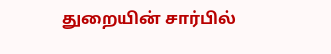துறையின் சார்பில்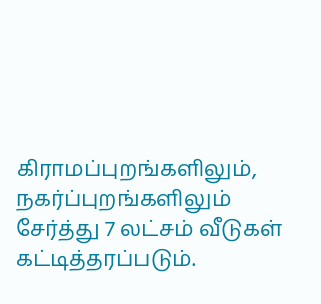கிராமப்புறங்களிலும், நகர்ப்புறங்களிலும் சேர்த்து 7 லட்சம் வீடுகள் கட்டித்தரப்படும்.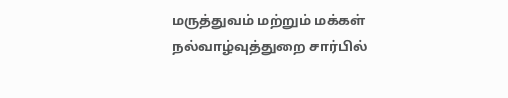மருத்துவம் மற்றும் மக்கள் நல்வாழ்வுத்துறை சார்பில்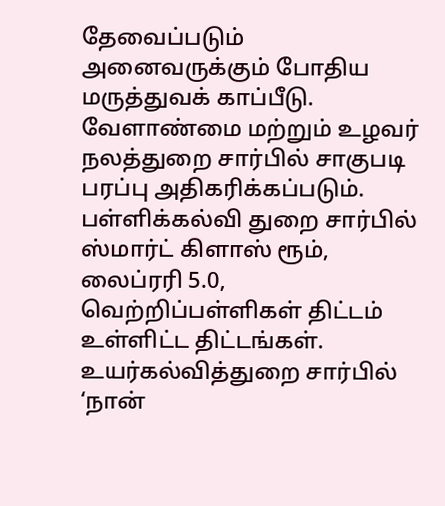தேவைப்படும் அனைவருக்கும் போதிய மருத்துவக் காப்பீடு.
வேளாண்மை மற்றும் உழவர் நலத்துறை சார்பில் சாகுபடி பரப்பு அதிகரிக்கப்படும்.
பள்ளிக்கல்வி துறை சார்பில் ஸ்மார்ட் கிளாஸ் ரூம், லைப்ரரி 5.0, வெற்றிப்பள்ளிகள் திட்டம் உள்ளிட்ட திட்டங்கள்.
உயர்கல்வித்துறை சார்பில் ‘நான்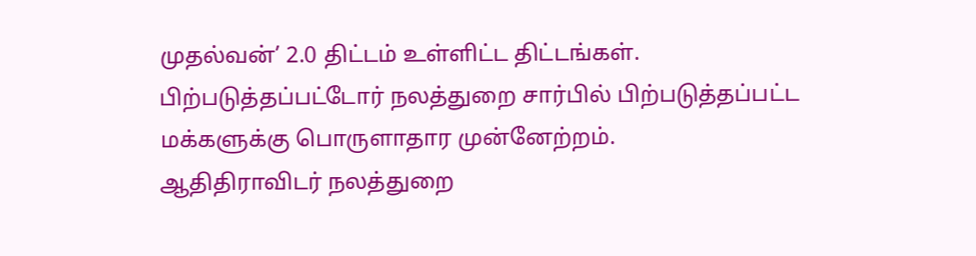முதல்வன்’ 2.0 திட்டம் உள்ளிட்ட திட்டங்கள்.
பிற்படுத்தப்பட்டோர் நலத்துறை சார்பில் பிற்படுத்தப்பட்ட மக்களுக்கு பொருளாதார முன்னேற்றம்.
ஆதிதிராவிடர் நலத்துறை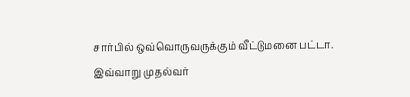சார்பில் ஒவ்வொருவருக்கும் வீட்டுமனை பட்டா.
இவ்வாறு முதல்வர்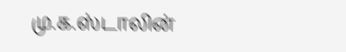மு.க.ஸ்டாலின்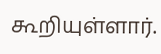கூறியுள்ளார்.